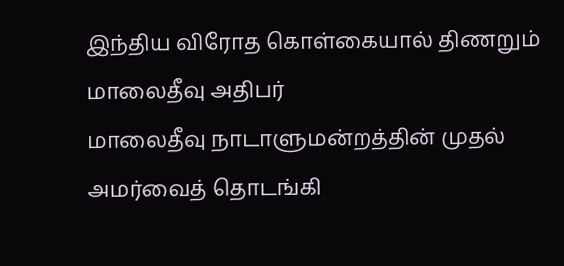இந்திய விரோத கொள்கையால் திணறும் மாலைதீவு அதிபர்
மாலைதீவு நாடாளுமன்றத்தின் முதல் அமர்வைத் தொடங்கி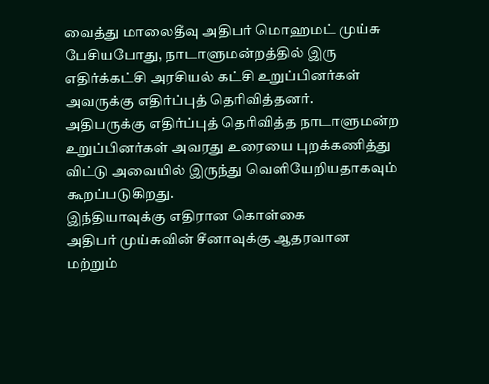வைத்து மாலைதீவு அதிபர் மொஹமட் முய்சு பேசியபோது, நாடாளுமன்றத்தில் இரு எதிர்க்கட்சி அரசியல் கட்சி உறுப்பினர்கள் அவருக்கு எதிர்ப்புத் தெரிவித்தனர்.
அதிபருக்கு எதிர்ப்புத் தெரிவித்த நாடாளுமன்ற உறுப்பினர்கள் அவரது உரையை புறக்கணித்து விட்டு அவையில் இருந்து வெளியேறியதாகவும் கூறப்படுகிறது.
இந்தியாவுக்கு எதிரான கொள்கை
அதிபர் முய்சுவின் சீனாவுக்கு ஆதரவான மற்றும்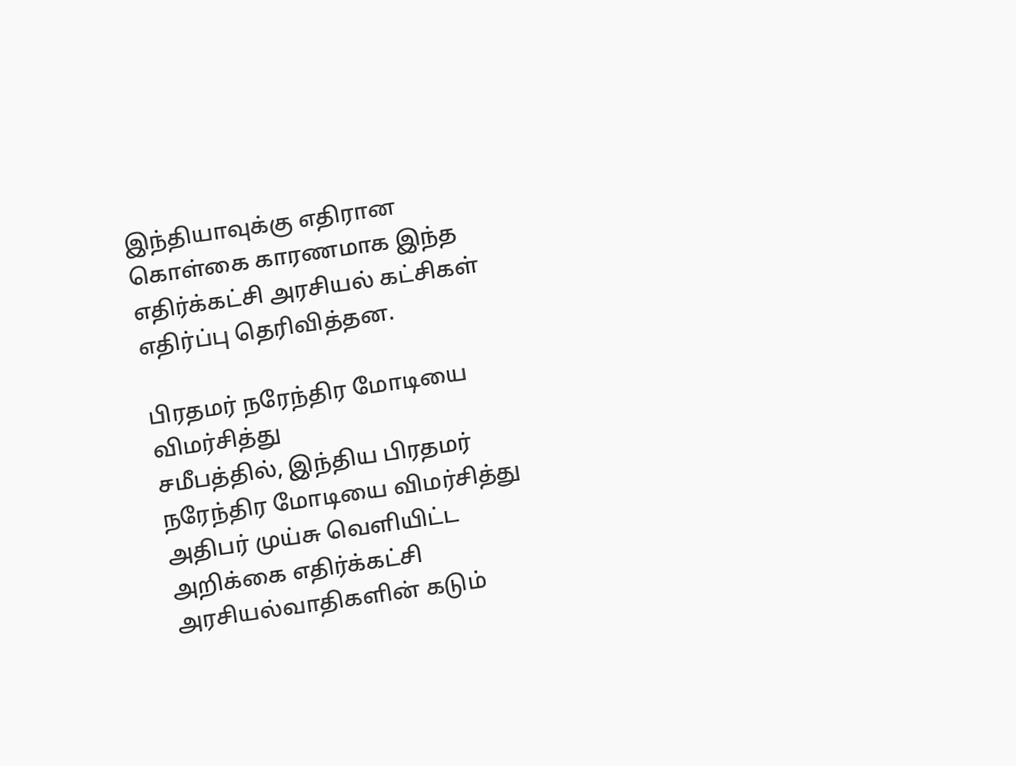இந்தியாவுக்கு எதிரான கொள்கை காரணமாக இந்த எதிர்க்கட்சி அரசியல் கட்சிகள் எதிர்ப்பு தெரிவித்தன.

பிரதமர் நரேந்திர மோடியை விமர்சித்து
சமீபத்தில், இந்திய பிரதமர் நரேந்திர மோடியை விமர்சித்து அதிபர் முய்சு வெளியிட்ட அறிக்கை எதிர்க்கட்சி அரசியல்வாதிகளின் கடும்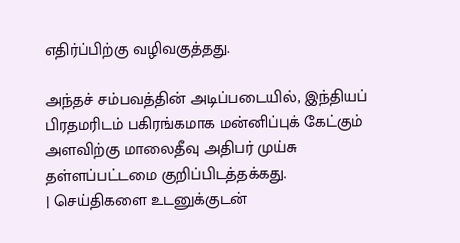எதிர்ப்பிற்கு வழிவகுத்தது.

அந்தச் சம்பவத்தின் அடிப்படையில், இந்தியப் பிரதமரிடம் பகிரங்கமாக மன்னிப்புக் கேட்கும் அளவிற்கு மாலைதீவு அதிபர் முய்சு தள்ளப்பட்டமை குறிப்பிடத்தக்கது.
| செய்திகளை உடனுக்குடன்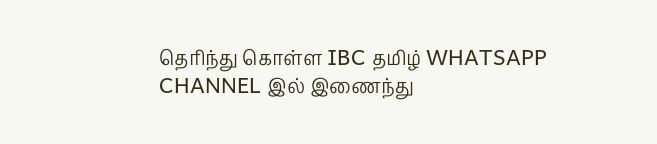தெரிந்து கொள்ள IBC தமிழ் WHATSAPP CHANNEL இல் இணைந்து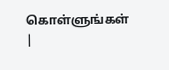கொள்ளுங்கள் |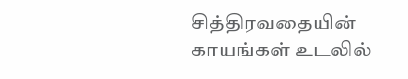சித்திரவதையின் காயங்கள் உடலில்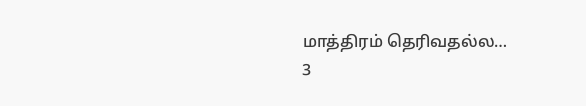மாத்திரம் தெரிவதல்ல…
3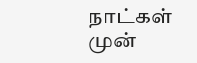நாட்கள் முன்